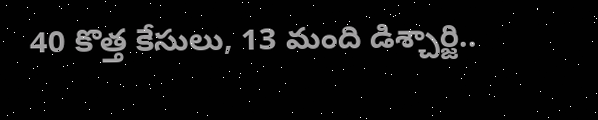40 కొత్త కేసులు, 13 మంది డిశ్చార్జి..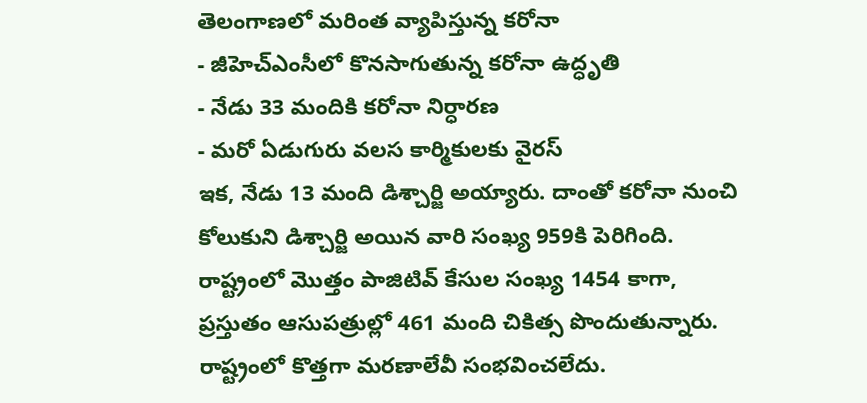తెలంగాణలో మరింత వ్యాపిస్తున్న కరోనా
- జీహెచ్ఎంసీలో కొనసాగుతున్న కరోనా ఉద్ధృతి
- నేడు 33 మందికి కరోనా నిర్ధారణ
- మరో ఏడుగురు వలస కార్మికులకు వైరస్
ఇక, నేడు 13 మంది డిశ్చార్జి అయ్యారు. దాంతో కరోనా నుంచి కోలుకుని డిశ్చార్జి అయిన వారి సంఖ్య 959కి పెరిగింది. రాష్ట్రంలో మొత్తం పాజిటివ్ కేసుల సంఖ్య 1454 కాగా, ప్రస్తుతం ఆసుపత్రుల్లో 461 మంది చికిత్స పొందుతున్నారు. రాష్ట్రంలో కొత్తగా మరణాలేవీ సంభవించలేదు.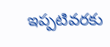ఇప్పటివరకు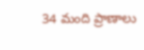34 మంది ప్రాణాలు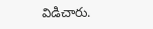విడిచారు.